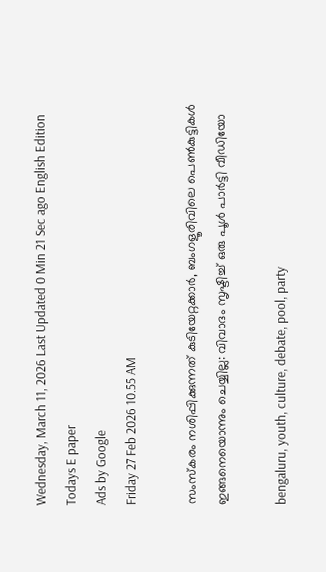Wednesday, March 11, 2026 Last Updated 0 Min 21 Sec ago English Edition
Todays E paper
Ads by Google
Friday 27 Feb 2026 10.55 AM

സംസ്‌കരം നശിപ്പിക്കുന്നത് കുടിയേറ്റക്കാര്‍, ബംഗളൂരിവിലെ പെണ്‍കുട്ടികള്‍ ഇങ്ങനെയൊന്നും ചെയ്യില്ല: വിവാദം സൃഷ്ടിച്ച് ഒരു പൂള്‍ പാര്‍ട്ടി വീഡിയോ

bengaluru, youth, culture, debate, pool, party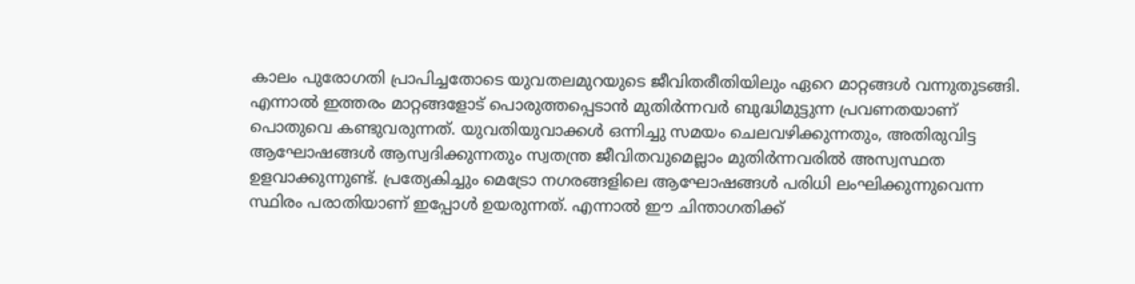കാലം പുരോഗതി പ്രാപിച്ചതോടെ യുവതലമുറയുടെ ജീവിതരീതിയിലും ഏറെ മാറ്റങ്ങള്‍ വന്നുതുടങ്ങി. എന്നാല്‍ ഇത്തരം മാറ്റങ്ങളോട് പൊരുത്തപ്പെടാന്‍ മുതിര്‍ന്നവര്‍ ബുദ്ധിമുട്ടുന്ന പ്രവണതയാണ് പൊതുവെ കണ്ടുവരുന്നത്. യുവതിയുവാക്കള്‍ ഒന്നിച്ചു സമയം ചെലവഴിക്കുന്നതും, അതിരുവിട്ട ആഘോഷങ്ങള്‍ ആസ്വദിക്കുന്നതും സ്വതന്ത്ര ജീവിതവുമെല്ലാം മുതിര്‍ന്നവരില്‍ അസ്വസ്ഥത ഉളവാക്കുന്നുണ്ട്. പ്രത്യേകിച്ചും മെട്രോ നഗരങ്ങളിലെ ആഘോഷങ്ങള്‍ പരിധി ലംഘിക്കുന്നുവെന്ന സ്ഥിരം പരാതിയാണ് ഇപ്പോള്‍ ഉയരുന്നത്. എന്നാല്‍ ഈ ചിന്താഗതിക്ക്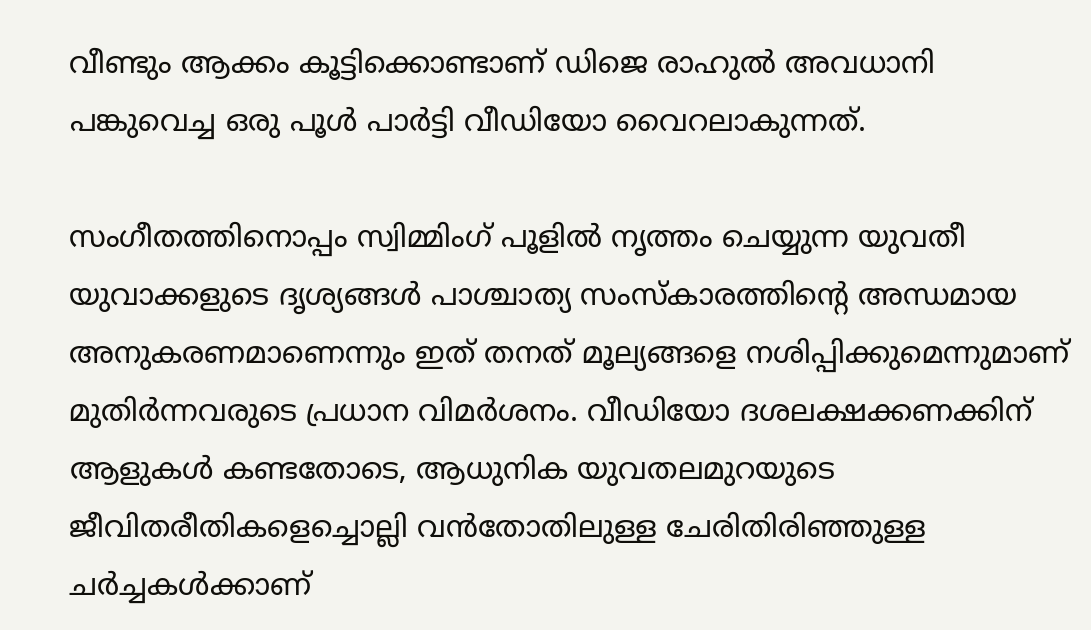വീണ്ടും ആക്കം കൂട്ടിക്കൊണ്ടാണ് ഡിജെ രാഹുല്‍ അവധാനി പങ്കുവെച്ച ഒരു പൂള്‍ പാര്‍ട്ടി വീഡിയോ വൈറലാകുന്നത്.

സംഗീതത്തിനൊപ്പം സ്വിമ്മിംഗ് പൂളില്‍ നൃത്തം ചെയ്യുന്ന യുവതീ യുവാക്കളുടെ ദൃശ്യങ്ങള്‍ പാശ്ചാത്യ സംസ്‌കാരത്തിന്റെ അന്ധമായ അനുകരണമാണെന്നും ഇത് തനത് മൂല്യങ്ങളെ നശിപ്പിക്കുമെന്നുമാണ് മുതിര്‍ന്നവരുടെ പ്രധാന വിമര്‍ശനം. വീഡിയോ ദശലക്ഷക്കണക്കിന് ആളുകള്‍ കണ്ടതോടെ, ആധുനിക യുവതലമുറയുടെ ജീവിതരീതികളെച്ചൊല്ലി വന്‍തോതിലുള്ള ചേരിതിരിഞ്ഞുള്ള ചര്‍ച്ചകള്‍ക്കാണ്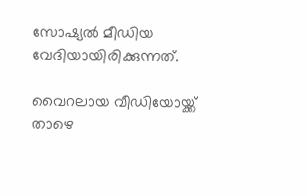സോഷ്യല്‍ മീഡിയ വേദിയായിരിക്കുന്നത്.

വൈറലായ വീഡിയോയ്ക്ക് താഴെ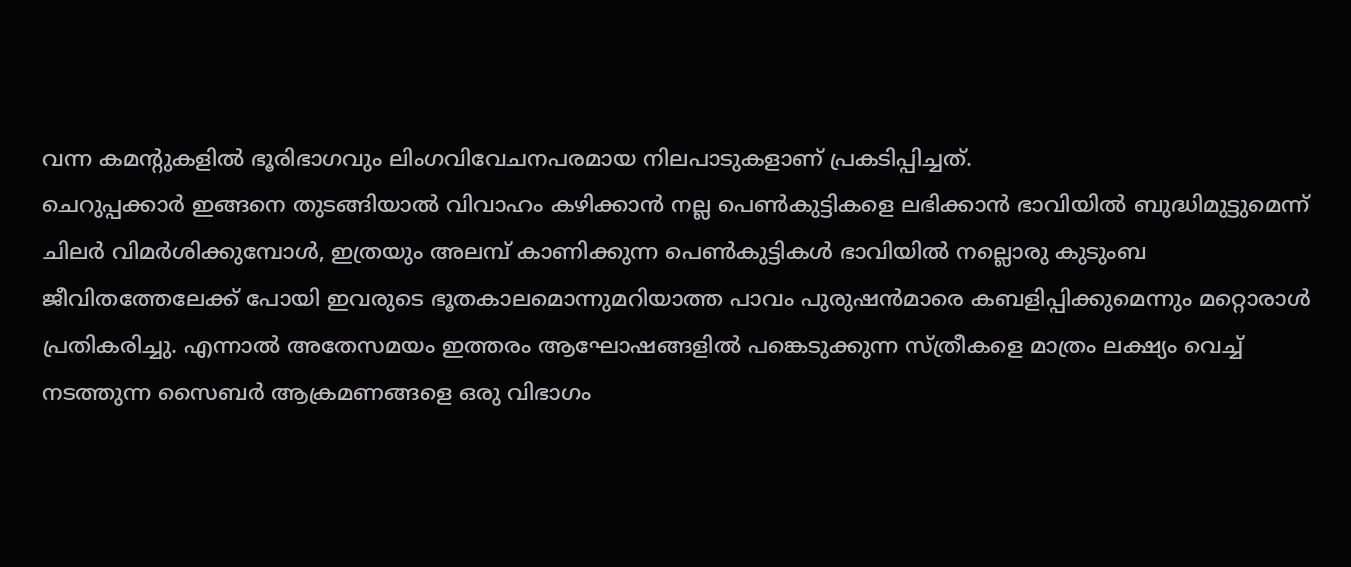വന്ന കമന്റുകളില്‍ ഭൂരിഭാഗവും ലിംഗവിവേചനപരമായ നിലപാടുകളാണ് പ്രകടിപ്പിച്ചത്.
ചെറുപ്പക്കാര്‍ ഇങ്ങനെ തുടങ്ങിയാല്‍ വിവാഹം കഴിക്കാന്‍ നല്ല പെണ്‍കുട്ടികളെ ലഭിക്കാന്‍ ഭാവിയില്‍ ബുദ്ധിമുട്ടുമെന്ന് ചിലര്‍ വിമര്‍ശിക്കുമ്പോള്‍, ഇത്രയും അലമ്പ് കാണിക്കുന്ന പെണ്‍കുട്ടികള്‍ ഭാവിയില്‍ നല്ലൊരു കുടുംബ ജീവിതത്തേലേക്ക് പോയി ഇവരുടെ ഭൂതകാലമൊന്നുമറിയാത്ത പാവം പുരുഷന്‍മാരെ കബളിപ്പിക്കുമെന്നും മറ്റൊരാള്‍ പ്രതികരിച്ചു. എന്നാല്‍ അതേസമയം ഇത്തരം ആഘോഷങ്ങളില്‍ പങ്കെടുക്കുന്ന സ്ത്രീകളെ മാത്രം ലക്ഷ്യം വെച്ച് നടത്തുന്ന സൈബര്‍ ആക്രമണങ്ങളെ ഒരു വിഭാഗം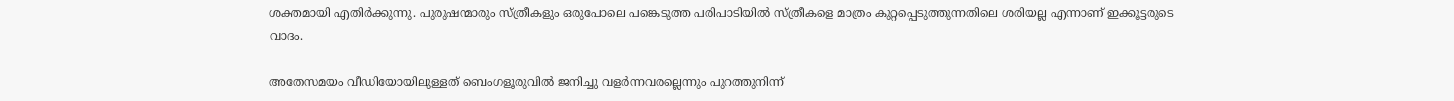ശക്തമായി എതിര്‍ക്കുന്നു. പുരുഷന്മാരും സ്ത്രീകളും ഒരുപോലെ പങ്കെടുത്ത പരിപാടിയില്‍ സ്ത്രീകളെ മാത്രം കുറ്റപ്പെടുത്തുന്നതിലെ ശരിയല്ല എന്നാണ് ഇക്കൂട്ടരുടെ വാദം.

അതേസമയം വീഡിയോയിലുള്ളത് ബെംഗളൂരുവില്‍ ജനിച്ചു വളര്‍ന്നവരല്ലെന്നും പുറത്തുനിന്ന്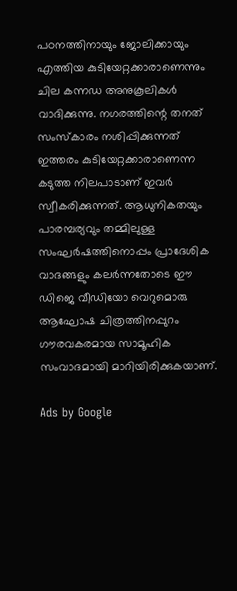പഠനത്തിനായും ജോലിക്കായും എത്തിയ കുടിയേറ്റക്കാരാണെന്നും ചില കന്നഡ അനുകൂലികള്‍ വാദിക്കുന്നു. നഗരത്തിന്റെ തനത് സംസ്‌കാരം നശിപ്പിക്കുന്നത് ഇത്തരം കുടിയേറ്റക്കാരാണെന്ന കടുത്ത നിലപാടാണ് ഇവര്‍ സ്വീകരിക്കുന്നത്. ആധുനികതയും പാരമ്പര്യവും തമ്മിലുള്ള സംഘര്‍ഷത്തിനൊപ്പം പ്രാദേശിക വാദങ്ങളും കലര്‍ന്നതോടെ ഈ ഡിജെ വീഡിയോ വെറുമൊരു ആഘോഷ ചിത്രത്തിനപ്പുറം ഗൗരവകരമായ സാമൂഹിക സംവാദമായി മാറിയിരിക്കുകയാണ്.

Ads by Google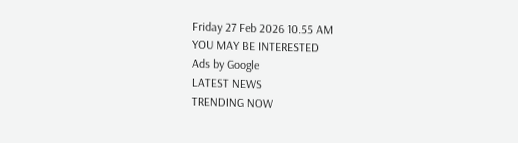Friday 27 Feb 2026 10.55 AM
YOU MAY BE INTERESTED
Ads by Google
LATEST NEWS
TRENDING NOW